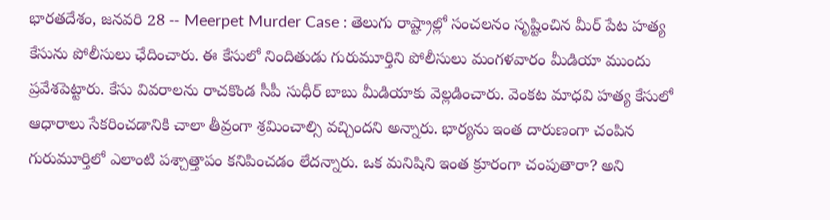భారతదేశం, జనవరి 28 -- Meerpet Murder Case : తెలుగు రాష్ట్రాల్లో సంచలనం సృష్టించిన మీర్ పేట హత్య కేసును పోలీసులు ఛేదించారు. ఈ కేసులో నిందితుడు గురుమూర్తిని పోలీసులు మంగళవారం మీడియా ముందు ప్రవేశపెట్టారు. కేసు వివరాలను రాచకొండ సీపీ సుధీర్ బాబు మీడియాకు వెల్లడించారు. వెంకట మాధవి హత్య కేసులో ఆధారాలు సేకరించడానికి చాలా తీవ్రంగా శ్రమించాల్సి వచ్చిందని అన్నారు. భార్యను ఇంత దారుణంగా చంపిన గురుమూర్తిలో ఎలాంటి పశ్చాత్తాపం కనిపించడం లేదన్నారు. ఒక మనిషిని ఇంత క్రూరంగా చంపుతారా? అని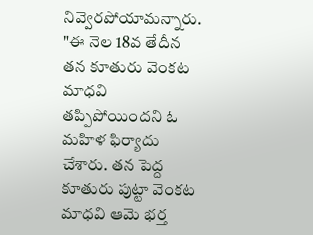నివ్వెరపోయామన్నారు.
"ఈ నెల 18వ తేదీన తన కూతురు వెంకట మాధవి తప్పిపోయిందని ఓ మహిళ ఫిర్యాదు చేశారు. తన పెద్ద కూతురు పుట్టా వెంకట మాధవి ఆమె భర్త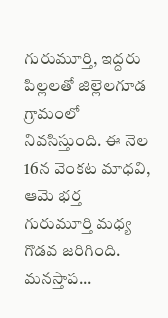గురుమూర్తి, ఇద్దరు పిల్లలతో జిల్లెలగూడ గ్రామంలో నివసిస్తుంది. ఈ నెల 16న వెంకట మాధవి, ఆమె భర్త గురుమూర్తి మధ్య గొడవ జరిగింది. మనస్తాప...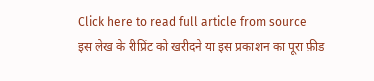Click here to read full article from source
इस लेख के रीप्रिंट को खरीदने या इस प्रकाशन का पूरा फ़ीड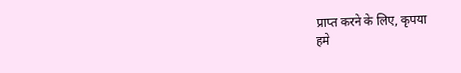प्राप्त करने के लिए, कृपया
हमे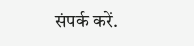संपर्क करें.